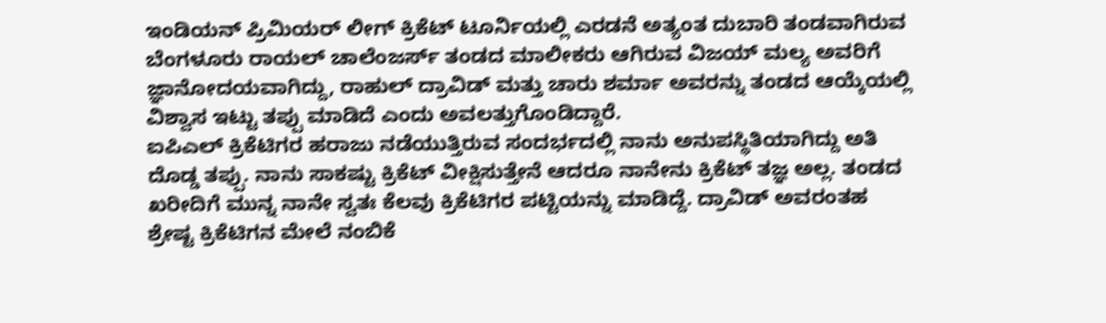ಇಂಡಿಯನ್ ಪ್ರಿಮಿಯರ್ ಲೀಗ್ ಕ್ರಿಕೆಟ್ ಟೂರ್ನಿಯಲ್ಲಿ ಎರಡನೆ ಅತ್ಯಂತ ದುಬಾರಿ ತಂಡವಾಗಿರುವ ಬೆಂಗಳೂರು ರಾಯಲ್ ಚಾಲೆಂಜರ್ಸ್ ತಂಡದ ಮಾಲೀಕರು ಆಗಿರುವ ವಿಜಯ್ ಮಲ್ಯ ಅವರಿಗೆ ಜ್ಞಾನೋದಯವಾಗಿದ್ದು, ರಾಹುಲ್ ದ್ರಾವಿಡ್ ಮತ್ತು ಚಾರು ಶರ್ಮಾ ಅವರನ್ನು ತಂಡದ ಆಯ್ಕೆಯಲ್ಲಿ ವಿಶ್ವಾಸ ಇಟ್ಟು ತಪ್ಪು ಮಾಡಿದೆ ಎಂದು ಅವಲತ್ತುಗೊಂಡಿದ್ದಾರೆ.
ಐಪಿಎಲ್ ಕ್ರಿಕೆಟಿಗರ ಹರಾಜು ನಡೆಯುತ್ತಿರುವ ಸಂದರ್ಭದಲ್ಲಿ ನಾನು ಅನುಪಸ್ಥಿತಿಯಾಗಿದ್ದು ಅತಿ ದೊಡ್ಡ ತಪ್ಪು. ನಾನು ಸಾಕಷ್ಟು ಕ್ರಿಕೆಟ್ ವೀಕ್ಷಿಸುತ್ತೇನೆ ಆದರೂ ನಾನೇನು ಕ್ರಿಕೆಟ್ ತಜ್ಞ ಅಲ್ಲ. ತಂಡದ ಖರೀದಿಗೆ ಮುನ್ನ ನಾನೇ ಸ್ವತಃ ಕೆಲವು ಕ್ರಿಕೆಟಿಗರ ಪಟ್ಟಿಯನ್ನು ಮಾಡಿದ್ದೆ. ದ್ರಾವಿಡ್ ಅವರಂತಹ ಶ್ರೇಷ್ಟ ಕ್ರಿಕೆಟಿಗನ ಮೇಲೆ ನಂಬಿಕೆ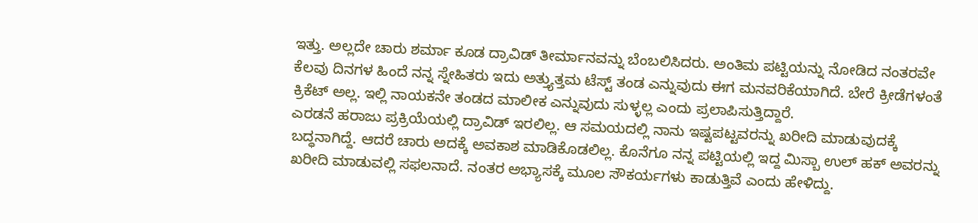ಇತ್ತು. ಅಲ್ಲದೇ ಚಾರು ಶರ್ಮಾ ಕೂಡ ದ್ರಾವಿಡ್ ತೀರ್ಮಾನವನ್ನು ಬೆಂಬಲಿಸಿದರು. ಅಂತಿಮ ಪಟ್ಟಿಯನ್ನು ನೋಡಿದ ನಂತರವೇ ಕೆಲವು ದಿನಗಳ ಹಿಂದೆ ನನ್ನ ಸ್ನೇಹಿತರು ಇದು ಅತ್ತ್ಯುತ್ತಮ ಟೆಸ್ಟ್ ತಂಡ ಎನ್ನುವುದು ಈಗ ಮನವರಿಕೆಯಾಗಿದೆ. ಬೇರೆ ಕ್ರೀಡೆಗಳಂತೆ ಕ್ರಿಕೆಟ್ ಅಲ್ಲ. ಇಲ್ಲಿ ನಾಯಕನೇ ತಂಡದ ಮಾಲೀಕ ಎನ್ನುವುದು ಸುಳ್ಳಲ್ಲ ಎಂದು ಪ್ರಲಾಪಿಸುತ್ತಿದ್ದಾರೆ.
ಎರಡನೆ ಹರಾಜು ಪ್ರಕ್ರಿಯೆಯಲ್ಲಿ ದ್ರಾವಿಡ್ ಇರಲಿಲ್ಲ. ಆ ಸಮಯದಲ್ಲಿ ನಾನು ಇಷ್ಟಪಟ್ಟವರನ್ನು ಖರೀದಿ ಮಾಡುವುದಕ್ಕೆ ಬದ್ಧನಾಗಿದ್ದೆ. ಆದರೆ ಚಾರು ಅದಕ್ಕೆ ಅವಕಾಶ ಮಾಡಿಕೊಡಲಿಲ್ಲ. ಕೊನೆಗೂ ನನ್ನ ಪಟ್ಟಿಯಲ್ಲಿ ಇದ್ದ ಮಿಸ್ಬಾ ಉಲ್ ಹಕ್ ಅವರನ್ನು ಖರೀದಿ ಮಾಡುವಲ್ಲಿ ಸಫಲನಾದೆ. ನಂತರ ಅಭ್ಯಾಸಕ್ಕೆ ಮೂಲ ಸೌಕರ್ಯಗಳು ಕಾಡುತ್ತಿವೆ ಎಂದು ಹೇಳಿದ್ದು.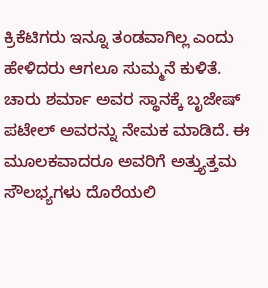ಕ್ರಿಕೆಟಿಗರು ಇನ್ನೂ ತಂಡವಾಗಿಲ್ಲ ಎಂದು ಹೇಳಿದರು ಆಗಲೂ ಸುಮ್ಮನೆ ಕುಳಿತೆ. ಚಾರು ಶರ್ಮಾ ಅವರ ಸ್ಥಾನಕ್ಕೆ ಬೃಜೇಷ್ ಪಟೇಲ್ ಅವರನ್ನು ನೇಮಕ ಮಾಡಿದೆ. ಈ ಮೂಲಕವಾದರೂ ಅವರಿಗೆ ಅತ್ತ್ಯುತ್ತಮ ಸೌಲಭ್ಯಗಳು ದೊರೆಯಲಿ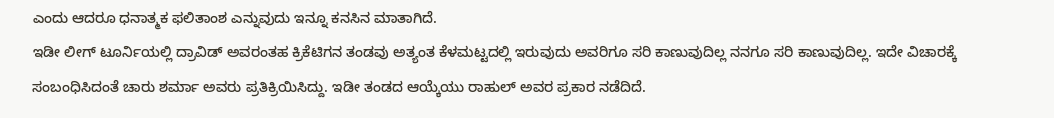ಎಂದು ಆದರೂ ಧನಾತ್ಮಕ ಫಲಿತಾಂಶ ಎನ್ನುವುದು ಇನ್ನೂ ಕನಸಿನ ಮಾತಾಗಿದೆ.
ಇಡೀ ಲೀಗ್ ಟೂರ್ನಿಯಲ್ಲಿ ದ್ರಾವಿಡ್ ಅವರಂತಹ ಕ್ರಿಕೆಟಿಗನ ತಂಡವು ಅತ್ಯಂತ ಕೆಳಮಟ್ಟದಲ್ಲಿ ಇರುವುದು ಅವರಿಗೂ ಸರಿ ಕಾಣುವುದಿಲ್ಲ ನನಗೂ ಸರಿ ಕಾಣುವುದಿಲ್ಲ. ಇದೇ ವಿಚಾರಕ್ಕೆ ಸಂಬಂಧಿಸಿದಂತೆ ಚಾರು ಶರ್ಮಾ ಅವರು ಪ್ರತಿಕ್ರಿಯಿಸಿದ್ದು. ಇಡೀ ತಂಡದ ಆಯ್ಕೆಯು ರಾಹುಲ್ ಅವರ ಪ್ರಕಾರ ನಡೆದಿದೆ.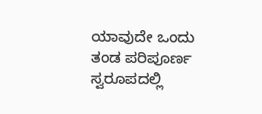ಯಾವುದೇ ಒಂದು ತಂಡ ಪರಿಪೂರ್ಣ ಸ್ವರೂಪದಲ್ಲಿ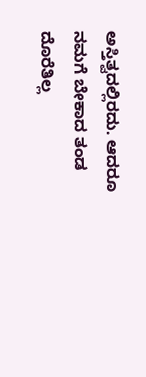ಅಸ್ತಿತ್ವದಲ್ಲಿರದು. ಆದರೂ ನಮಗೆ ಬೇಕಾದ ತಂಡ ದೊರೆತಿಲ್ಲ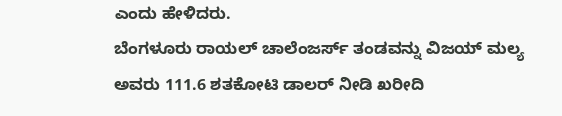ಎಂದು ಹೇಳಿದರು.
ಬೆಂಗಳೂರು ರಾಯಲ್ ಚಾಲೆಂಜರ್ಸ್ ತಂಡವನ್ನು ವಿಜಯ್ ಮಲ್ಯ ಅವರು 111.6 ಶತಕೋಟಿ ಡಾಲರ್ ನೀಡಿ ಖರೀದಿ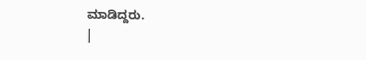ಮಾಡಿದ್ದರು.
|